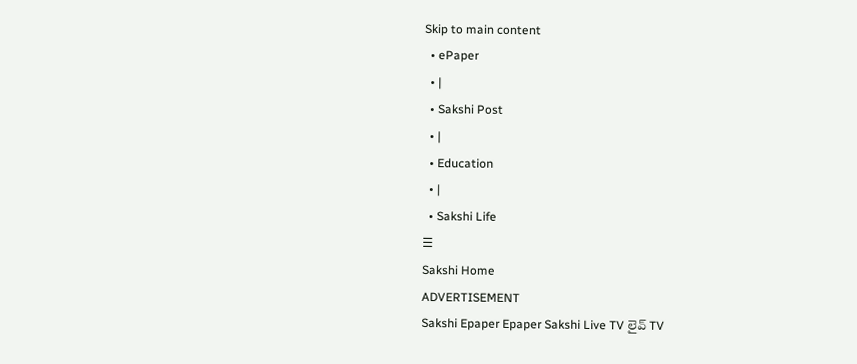Skip to main content
  • ePaper
  • |
  • Sakshi Post
  • |
  • Education
  • |
  • Sakshi Life
☰
Sakshi Home
ADVERTISEMENT
Sakshi Epaper Epaper Sakshi Live TV లైవ్ TV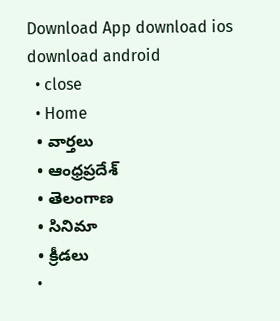Download App download ios download android
  • close
  • Home
  • వార్తలు
  • ఆంధ్రప్రదేశ్
  • తెలంగాణ
  • సినిమా
  • క్రీడలు
  •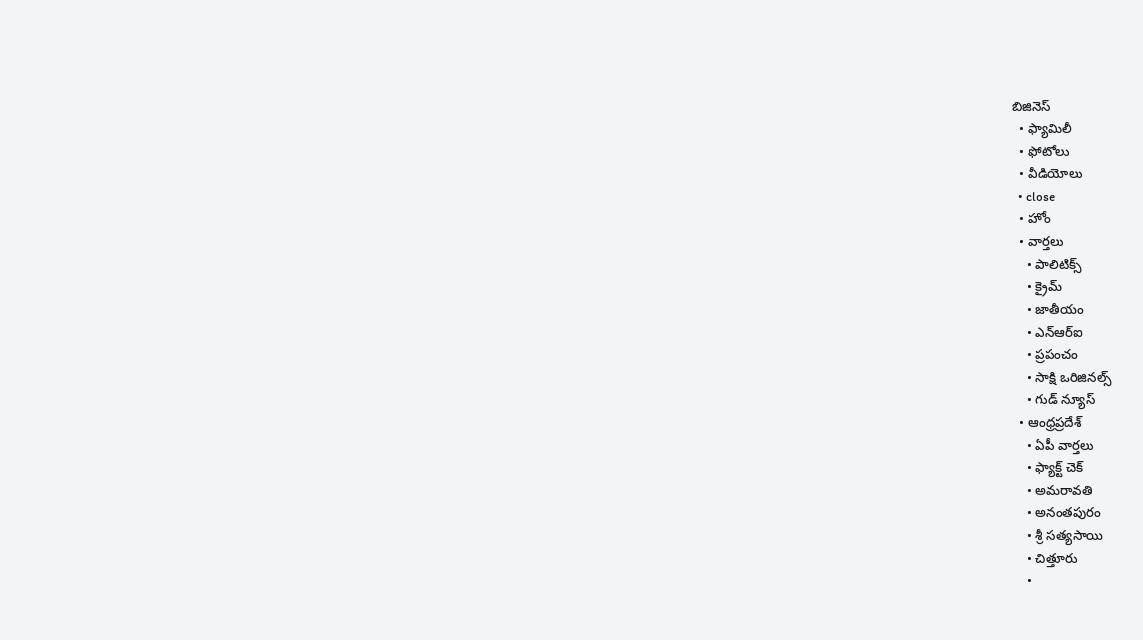బిజినెస్
  • ఫ్యామిలీ
  • ఫోటోలు
  • వీడియోలు
  • close
  • హోం
  • వార్తలు
    • పాలిటిక్స్
    • క్రైమ్
    • జాతీయం
    • ఎన్‌ఆర్‌ఐ
    • ప్రపంచం
    • సాక్షి ఒరిజినల్స్
    • గుడ్ న్యూస్
  • ఆంధ్రప్రదేశ్
    • ఏపీ వార్తలు
    • ఫ్యాక్ట్ చెక్
    • అమరావతి
    • అనంతపురం
    • శ్రీ సత్యసాయి
    • చిత్తూరు
    •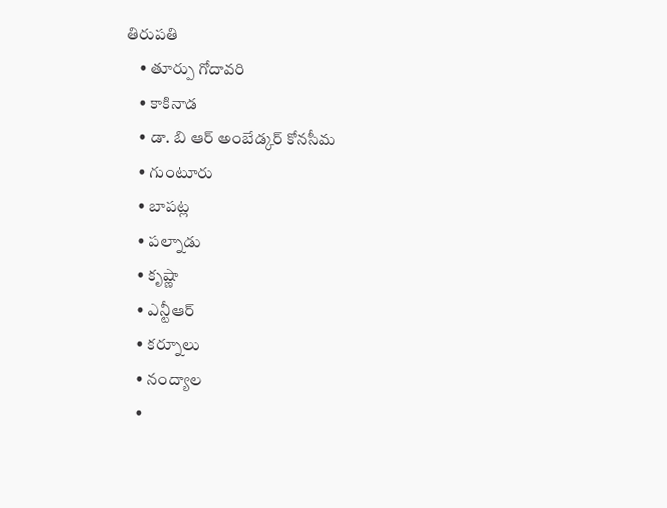తిరుపతి
    • తూర్పు గోదావరి
    • కాకినాడ
    • డా. బి ఆర్‌ అంబేడ్కర్‌ కోనసీమ
    • గుంటూరు
    • బాపట్ల
    • పల్నాడు
    • కృష్ణా
    • ఎన్టీఆర్
    • కర్నూలు
    • నంద్యాల
    •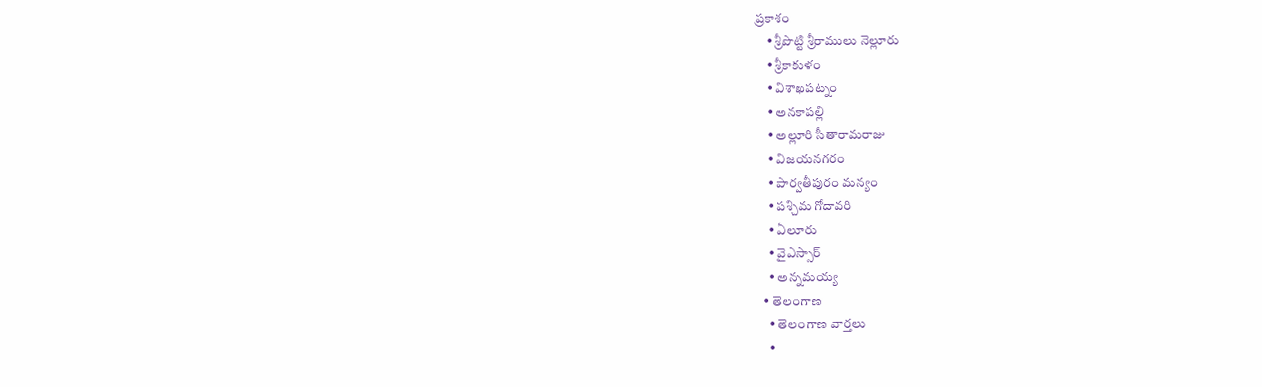ప్రకాశం
    • శ్రీపొట్టి శ్రీరాములు నెల్లూరు
    • శ్రీకాకుళం
    • విశాఖపట్నం
    • అనకాపల్లి
    • అల్లూరి సీతారామరాజు
    • విజయనగరం
    • పార్వతీపురం మన్యం
    • పశ్చిమ గోదావరి
    • ఏలూరు
    • వైఎస్సార్
    • అన్నమయ్య
  • తెలంగాణ
    • తెలంగాణ వార్తలు
    •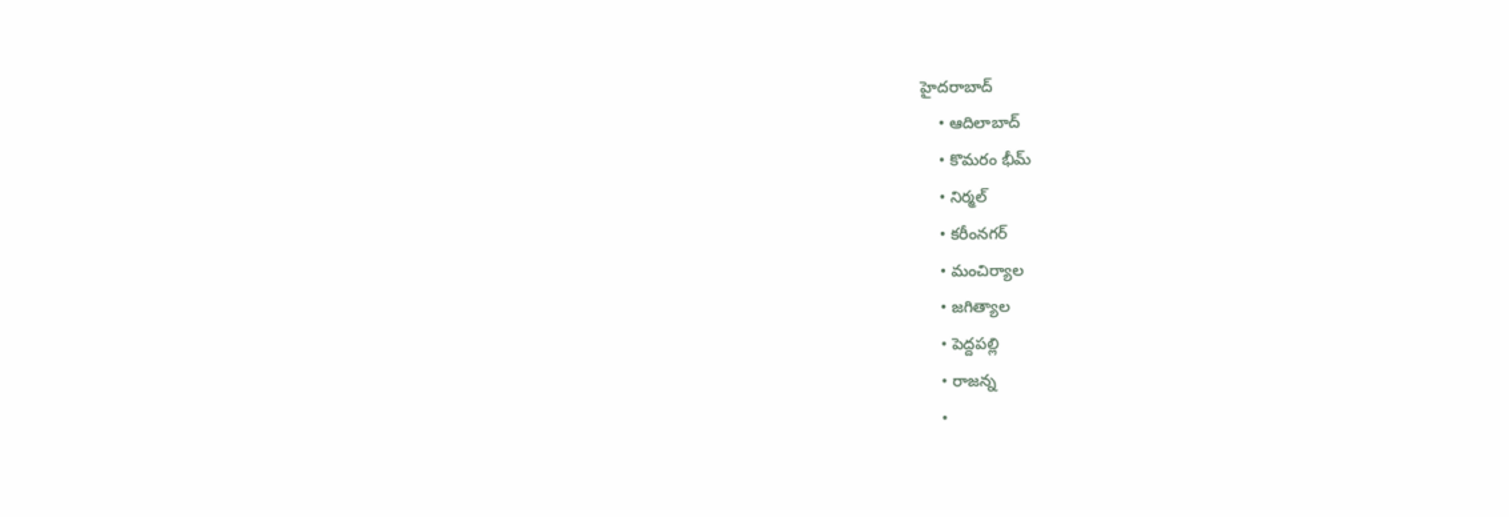హైదరాబాద్
    • ఆదిలాబాద్
    • కొమరం భీమ్
    • నిర్మల్
    • కరీంనగర్
    • మంచిర్యాల
    • జగిత్యాల
    • పెద్దపల్లి
    • రాజన్న
    •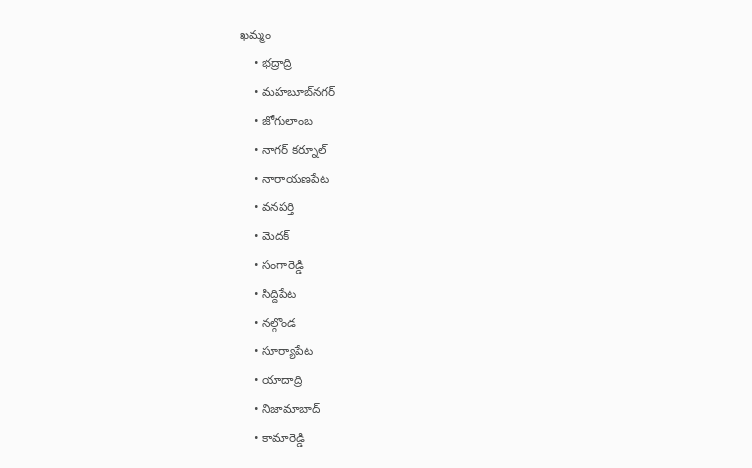ఖమ్మం
    • భద్రాద్రి
    • మహబూబ్‌నగర్
    • జోగులాంబ
    • నాగర్ కర్నూల్
    • నారాయణపేట
    • వనపర్తి
    • మెదక్
    • సంగారెడ్డి
    • సిద్దిపేట
    • నల్గొండ
    • సూర్యాపేట
    • యాదాద్రి
    • నిజామాబాద్
    • కామారెడ్డి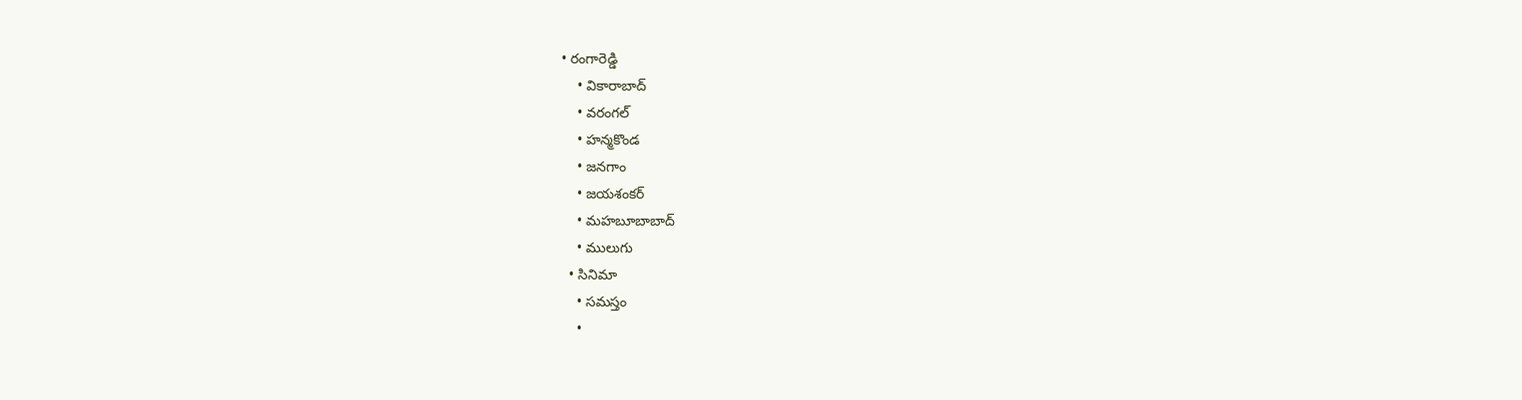• రంగారెడ్డి
    • వికారాబాద్
    • వరంగల్
    • హన్మకొండ
    • జనగాం
    • జయశంకర్
    • మహబూబాబాద్
    • ములుగు
  • సినిమా
    • సమస్తం
    •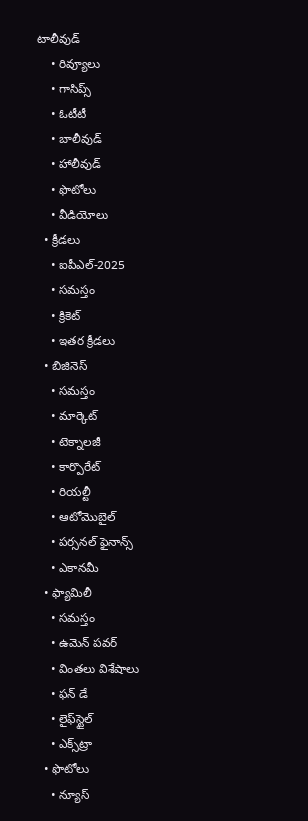టాలీవుడ్
    • రివ్యూలు
    • గాసిప్స్
    • ఓటీటీ
    • బాలీవుడ్
    • హాలీవుడ్
    • ఫొటోలు
    • వీడియోలు
  • క్రీడలు
    • ఐపీఎల్‌-2025
    • సమస్తం
    • క్రికెట్
    • ఇతర క్రీడలు
  • బిజినెస్
    • సమస్తం
    • మార్కెట్
    • టెక్నాలజీ
    • కార్పొరేట్
    • రియల్టీ
    • ఆటోమొబైల్
    • పర్సనల్‌ ఫైనాన్స్‌
    • ఎకానమీ
  • ఫ్యామిలీ
    • సమస్తం
    • ఉమెన్‌ పవర్‌
    • వింతలు విశేషాలు
    • ఫన్ డే
    • లైఫ్‌స్టైల్‌
    • ఎక్స్‌ట్రా
  • ఫొటోలు
    • న్యూస్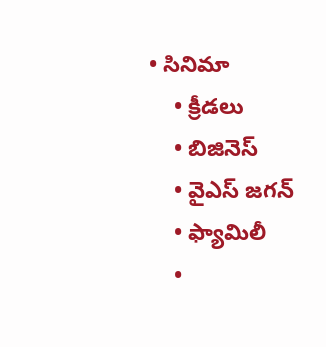• సినిమా
    • క్రీడలు
    • బిజినెస్
    • వైఎస్‌ జగన్‌
    • ఫ్యామిలీ
    •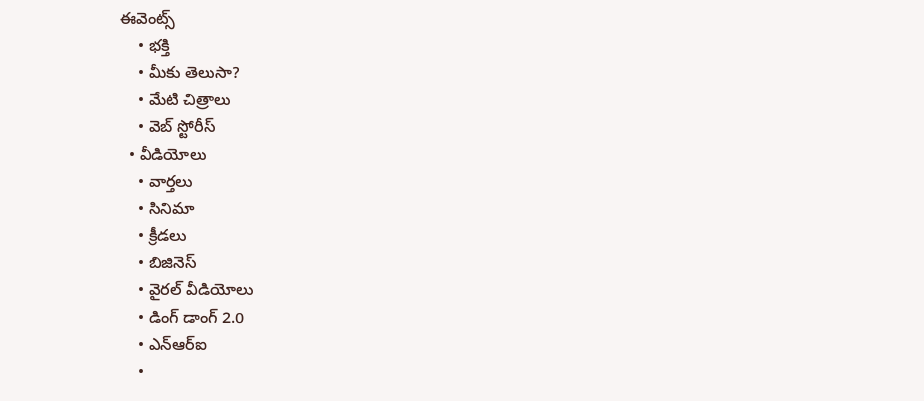ఈవెంట్స్
    • భక్తి
    • మీకు తెలుసా?
    • మేటి చిత్రాలు
    • వెబ్ స్టోరీస్
  • వీడియోలు
    • వార్తలు
    • సినిమా
    • క్రీడలు
    • బిజినెస్
    • వైరల్ వీడియోలు
    • డింగ్ డాంగ్ 2.0
    • ఎన్‌ఆర్‌ఐ
    •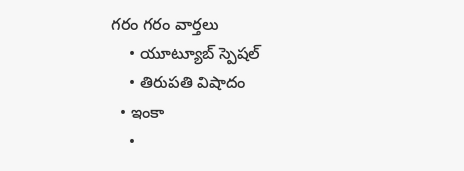గరం గరం వార్తలు
    • యూట్యూబ్ స్పెష‌ల్‌
    • తిరుప‌తి విషాదం
  • ఇంకా
    •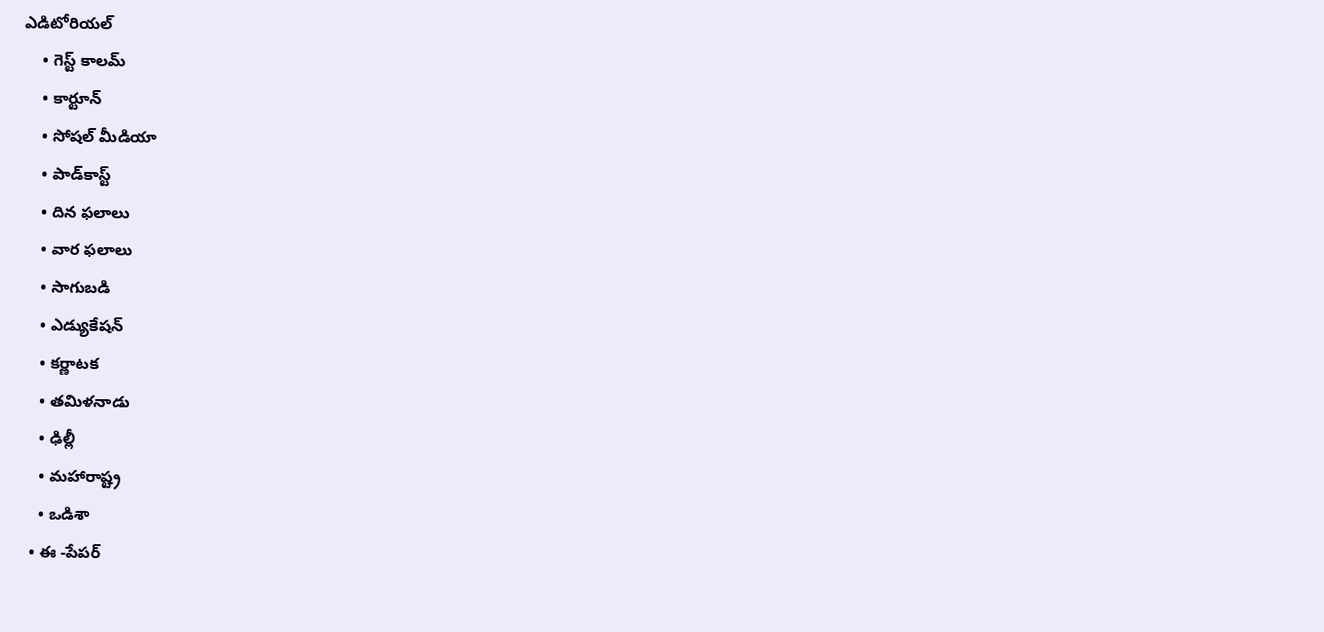ఎడిటోరియల్
    • గెస్ట్ కాలమ్
    • కార్టూన్
    • సోషల్ మీడియా
    • పాడ్‌కాస్ట్‌
    • దిన ఫలాలు
    • వార ఫలాలు
    • సాగుబడి
    • ఎడ్యుకేషన్
    • కర్ణాటక
    • తమిళనాడు
    • ఢిల్లీ
    • మహారాష్ట్ర
    • ఒడిశా
  • ఈ -పేపర్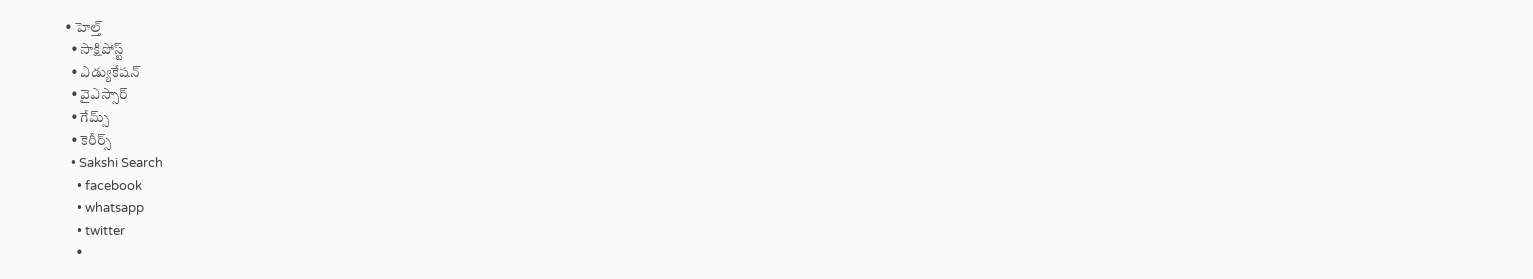• హెల్త్‌
  • సాక్షిపోస్ట్
  • ఎడ్యుకేషన్
  • వైఎస్సార్‌
  • గేమ్స్
  • కెరీర్స్
  • Sakshi Search
    • facebook
    • whatsapp
    • twitter
    •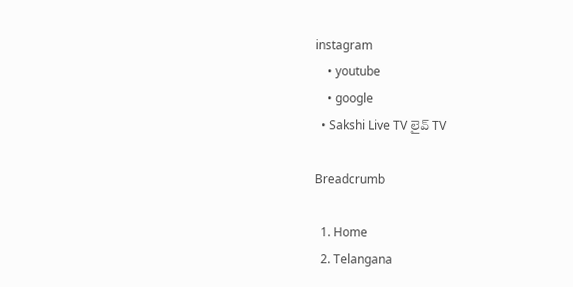instagram
    • youtube
    • google
  • Sakshi Live TV లైవ్ TV

Breadcrumb

  1. Home
  2. Telangana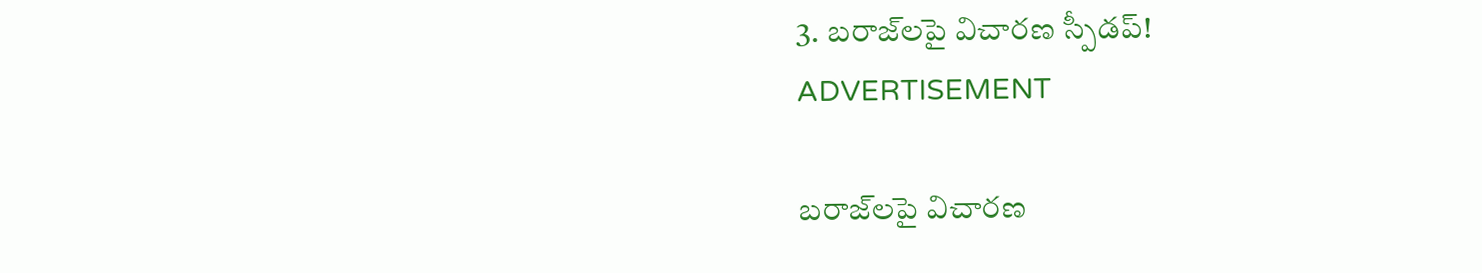3. బరాజ్‌లపై విచారణ స్పీడప్‌!
ADVERTISEMENT

బరాజ్‌లపై విచారణ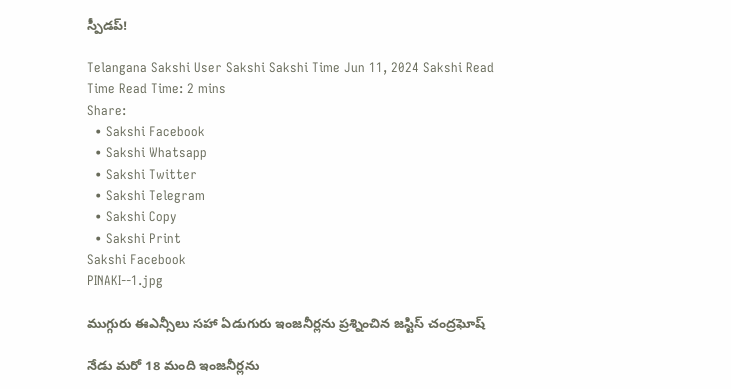స్పీడప్‌!

Telangana Sakshi User Sakshi Sakshi Time Jun 11, 2024 Sakshi Read Time Read Time: 2 mins
Share:
  • Sakshi Facebook
  • Sakshi Whatsapp
  • Sakshi Twitter
  • Sakshi Telegram
  • Sakshi Copy
  • Sakshi Print
Sakshi Facebook
PINAKI--1.jpg

ముగ్గురు ఈఎన్సీలు సహా ఏడుగురు ఇంజనీర్లను ప్రశ్నించిన జస్టిస్‌ చంద్రఘోష్‌

నేడు మరో 18 మంది ఇంజనీర్లను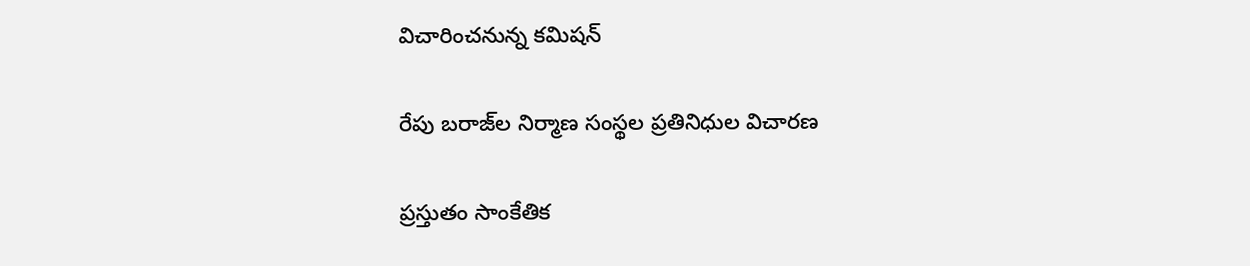విచారించనున్న కమిషన్‌

రేపు బరాజ్‌ల నిర్మాణ సంస్థల ప్రతినిధుల విచారణ

ప్రస్తుతం సాంకేతిక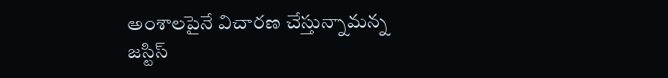అంశాలపైనే విచారణ చేస్తున్నామన్న జస్టిస్‌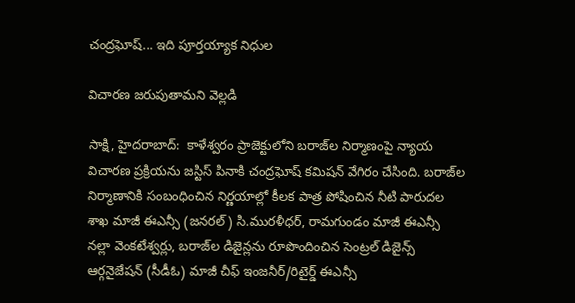చంద్రఘోష్‌... ఇది పూర్తయ్యాక నిధుల

విచారణ జరుపుతామని వెల్లడి

సాక్షి, హైదరాబాద్‌:  కాళేశ్వరం ప్రాజెక్టులోని బరాజ్‌ల నిర్మాణంపై న్యాయ విచారణ ప్రక్రియను జస్టిస్‌ పినాకి చంద్రఘోష్‌ కమిషన్‌ వేగిరం చేసింది. బరాజ్‌ల నిర్మాణానికి సంబంధించిన నిర్ణయాల్లో కీలక పాత్ర పోషించిన నీటి పారుదల శాఖ మాజీ ఈఎన్సీ (జనరల్‌) సి.మురళీధర్, రామగుండం మాజీ ఈఎన్సీ నల్లా వెంకటేశ్వర్లు, బరాజ్‌ల డిజైన్లను రూపొందించిన సెంట్రల్‌ డిజైన్స్‌ ఆర్గనైజేషన్‌ (సీడీఓ) మాజీ చీఫ్‌ ఇంజనీర్‌/రిటైర్డ్‌ ఈఎన్సీ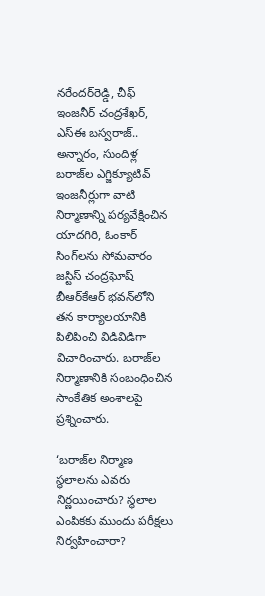నరేందర్‌రెడ్డి, చీఫ్‌ ఇంజనీర్‌ చంద్రశేఖర్, ఎస్‌ఈ బస్వరాజ్‌.. అన్నారం, సుందిళ్ల బరాజ్‌ల ఎగ్జిక్యూటివ్‌ ఇంజనీర్లుగా వాటి నిర్మాణాన్ని పర్యవేక్షించిన యాదగిరి, ఓంకార్‌ సింగ్‌లను సోమవారం జస్టిస్‌ చంద్రఘోష్‌ బీఆర్‌కేఆర్‌ భవన్‌లోని తన కార్యాలయానికి పిలిపించి విడివిడిగా విచారించారు. బరాజ్‌ల నిర్మాణానికి సంబంధించిన సాంకేతిక అంశాలపై ప్రశ్నించారు.

‘బరాజ్‌ల నిర్మాణ స్థలాలను ఎవరు నిర్ణయించారు? స్థలాల ఎంపికకు ముందు పరీక్షలు నిర్వహించారా?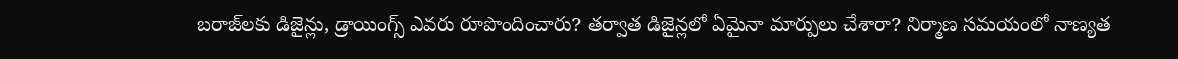బరాజ్‌లకు డిజైన్లు, డ్రాయింగ్స్‌ ఎవరు రూపొందించారు? తర్వాత డిజైన్లలో ఏమైనా మార్పులు చేశారా? నిర్మాణ సమయంలో నాణ్యత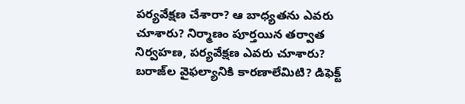పర్యవేక్షణ చేశారా? ఆ బాధ్యతను ఎవరు చూశారు? నిర్మాణం పూర్తయిన తర్వాత నిర్వహణ, పర్యవేక్షణ ఎవరు చూశారు? బరాజ్‌ల వైఫల్యానికి కారణాలేమిటి? డిఫెక్ట్‌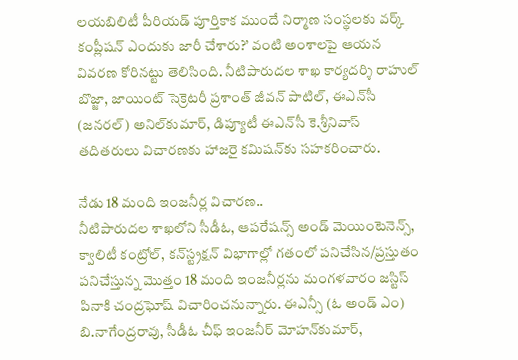లయబిలిటీ పీరియడ్‌ పూర్తికాక ముందే నిర్మాణ సంస్థలకు వర్క్‌ కంప్లీషన్‌ ఎందుకు జారీ చేశారు?’ వంటి అంశాలపై ఆయన వివరణ కోరినట్టు తెలిసింది. నీటిపారుదల శాఖ కార్యదర్శి రాహుల్‌ బొజ్జా, జాయింట్‌ సెక్రెటరీ ప్రశాంత్‌ జీవన్‌ పాటిల్, ఈఎన్‌సీ (జనరల్‌) అనిల్‌కుమార్, డిప్యూటీ ఈఎన్‌సీ కె.శ్రీనివాస్‌ తదితరులు విచారణకు హాజరై కమిషన్‌కు సహకరించారు.

నేడు 18 మంది ఇంజనీర్ల విచారణ..
నీటిపారుదల శాఖలోని సీడీఓ, ఆపరేషన్స్‌ అండ్‌ మెయింటెనెన్స్, క్వాలిటీ కంట్రోల్, కన్‌స్ట్రక్షన్‌ విభాగాల్లో గతంలో పనిచేసిన/ప్రస్తుతం పనిచేస్తున్న మొత్తం 18 మంది ఇంజనీర్లను మంగళవారం జస్టిస్‌ పినాకి చంద్రఘోష్‌ విచారించనున్నారు. ఈఎన్సీ (ఓ అండ్‌ ఎం) బి.నాగేంద్రరావు, సీడీఓ చీఫ్‌ ఇంజనీర్‌ మోహన్‌కుమార్,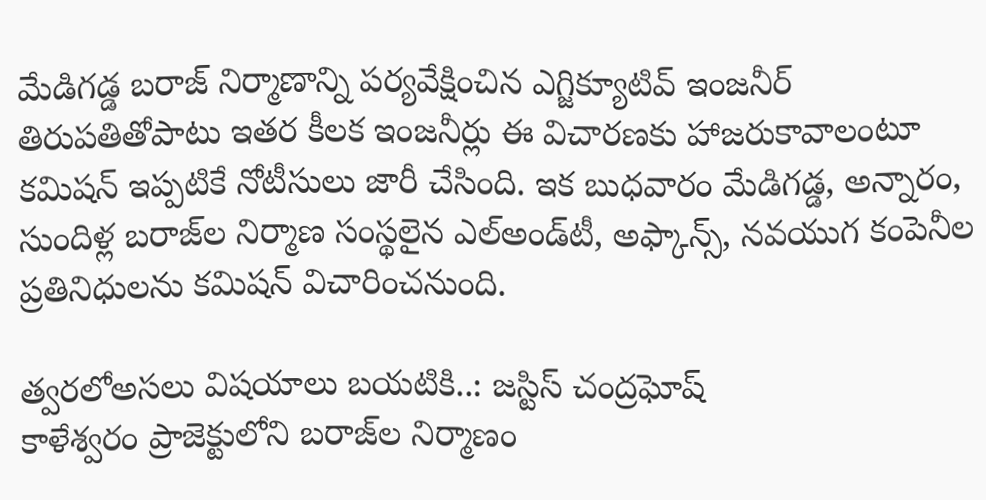మేడిగడ్డ బరాజ్‌ నిర్మాణాన్ని పర్యవేక్షించిన ఎగ్జిక్యూటివ్‌ ఇంజనీర్‌ తిరుపతితోపాటు ఇతర కీలక ఇంజనీర్లు ఈ విచారణకు హాజరుకావాలంటూ కమిషన్‌ ఇప్పటికే నోటీసులు జారీ చేసింది. ఇక బుధవారం మేడిగడ్డ, అన్నారం, సుందిళ్ల బరాజ్‌ల నిర్మాణ సంస్థలైన ఎల్‌అండ్‌టీ, అఫ్కాన్స్, నవయుగ కంపెనీల ప్రతినిధులను కమిషన్‌ విచారించనుంది.

త్వరలోఅసలు విషయాలు బయటికి..: జస్టిస్‌ చంద్రఘోష్‌
కాళేశ్వరం ప్రాజెక్టులోని బరాజ్‌ల నిర్మాణం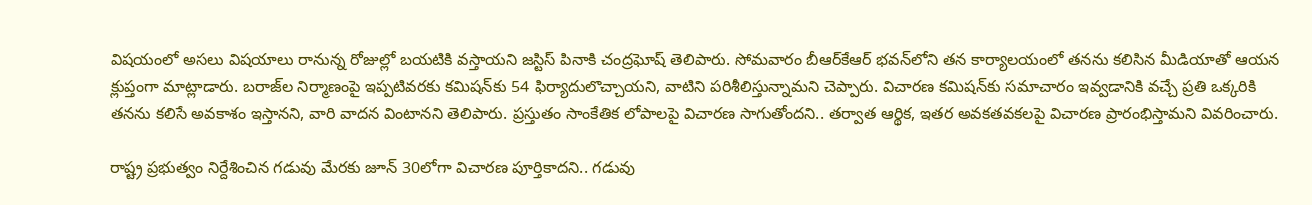విషయంలో అసలు విషయాలు రానున్న రోజుల్లో బయటికి వస్తాయని జస్టిస్‌ పినాకి చంద్రఘోష్‌ తెలిపారు. సోమవారం బీఆర్‌కేఆర్‌ భవన్‌లోని తన కార్యాలయంలో తనను కలిసిన మీడియాతో ఆయన క్లుప్తంగా మాట్లాడారు. బరాజ్‌ల నిర్మాణంపై ఇప్పటివరకు కమిషన్‌కు 54 ఫిర్యాదులొచ్చాయని, వాటిని పరిశీలిస్తున్నామని చెప్పారు. విచారణ కమిషన్‌కు సమాచారం ఇవ్వడానికి వచ్చే ప్రతి ఒక్కరికి తనను కలిసే అవకాశం ఇస్తానని, వారి వాదన వింటానని తెలిపారు. ప్రస్తుతం సాంకేతిక లోపాలపై విచారణ సాగుతోందని.. తర్వాత ఆర్థిక, ఇతర అవకతవకలపై విచారణ ప్రారంభిస్తామని వివరించారు.

రాష్ట్ర ప్రభుత్వం నిర్దేశించిన గడువు మేరకు జూన్‌ 30లోగా విచారణ పూర్తికాదని.. గడువు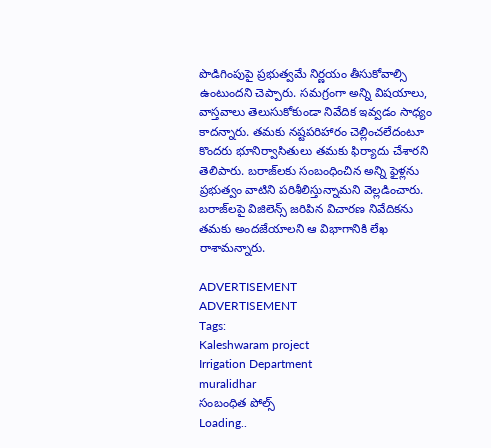పొడిగింపుపై ప్రభుత్వమే నిర్ణయం తీసుకోవాల్సి ఉంటుందని చెప్పారు. సమగ్రంగా అన్ని విషయాలు, వాస్తవాలు తెలుసుకోకుండా నివేదిక ఇవ్వడం సాధ్యం కాదన్నారు. తమకు నష్టపరిహారం చెల్లించలేదంటూ కొందరు భూనిర్వాసితులు తమకు ఫిర్యాదు చేశారని తెలిపారు. బరాజ్‌లకు సంబంధించిన అన్ని ఫైళ్లను ప్రభుత్వం వాటిని పరిశీలిస్తున్నామని వెల్లడించారు. బరాజ్‌లపై విజిలెన్స్‌ జరిపిన విచారణ నివేదికను తమకు అందజేయాలని ఆ విభాగానికి లేఖ రాశామన్నారు.

ADVERTISEMENT
ADVERTISEMENT
Tags:
Kaleshwaram project
Irrigation Department
muralidhar
సంబంధిత పోల్స్
Loading..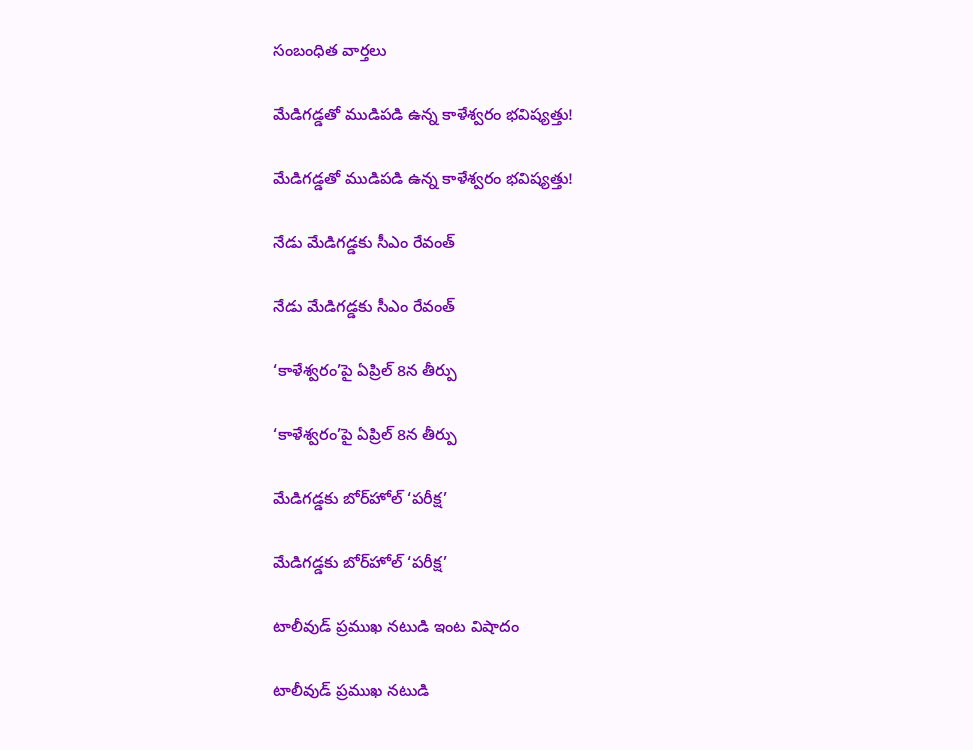సంబంధిత వార్తలు

మేడిగడ్డతో ముడిపడి ఉన్న కాళేశ్వరం భవిష్యత్తు!

మేడిగడ్డతో ముడిపడి ఉన్న కాళేశ్వరం భవిష్యత్తు!

నేడు మేడిగడ్డకు సీఎం రేవంత్‌

నేడు మేడిగడ్డకు సీఎం రేవంత్‌

‘కాళేశ్వరం’పై ఏప్రిల్‌ 8న తీర్పు

‘కాళేశ్వరం’పై ఏప్రిల్‌ 8న తీర్పు

మేడిగడ్డకు బోర్‌హోల్‌ ‘పరీక్ష’

మేడిగడ్డకు బోర్‌హోల్‌ ‘పరీక్ష’

టాలీవుడ్ ప్రముఖ నటుడి ఇంట విషాదం

టాలీవుడ్ ప్రముఖ నటుడి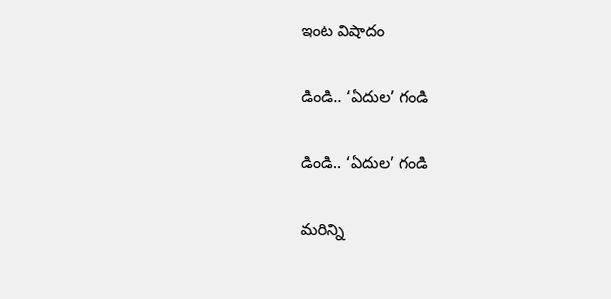ఇంట విషాదం

డిండి.. ‘ఏదుల’ గండి

డిండి.. ‘ఏదుల’ గండి

మరిన్ని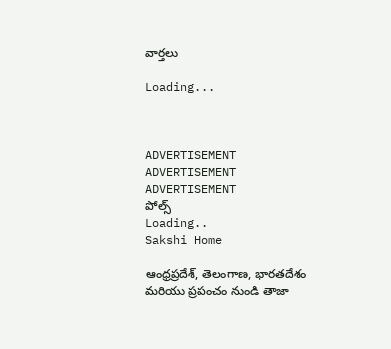వార్తలు

Loading...



ADVERTISEMENT
ADVERTISEMENT
ADVERTISEMENT
పోల్స్
Loading..
Sakshi Home

ఆంధ్రప్రదేశ్, తెలంగాణ, భారతదేశం మరియు ప్రపంచం నుండి తాజా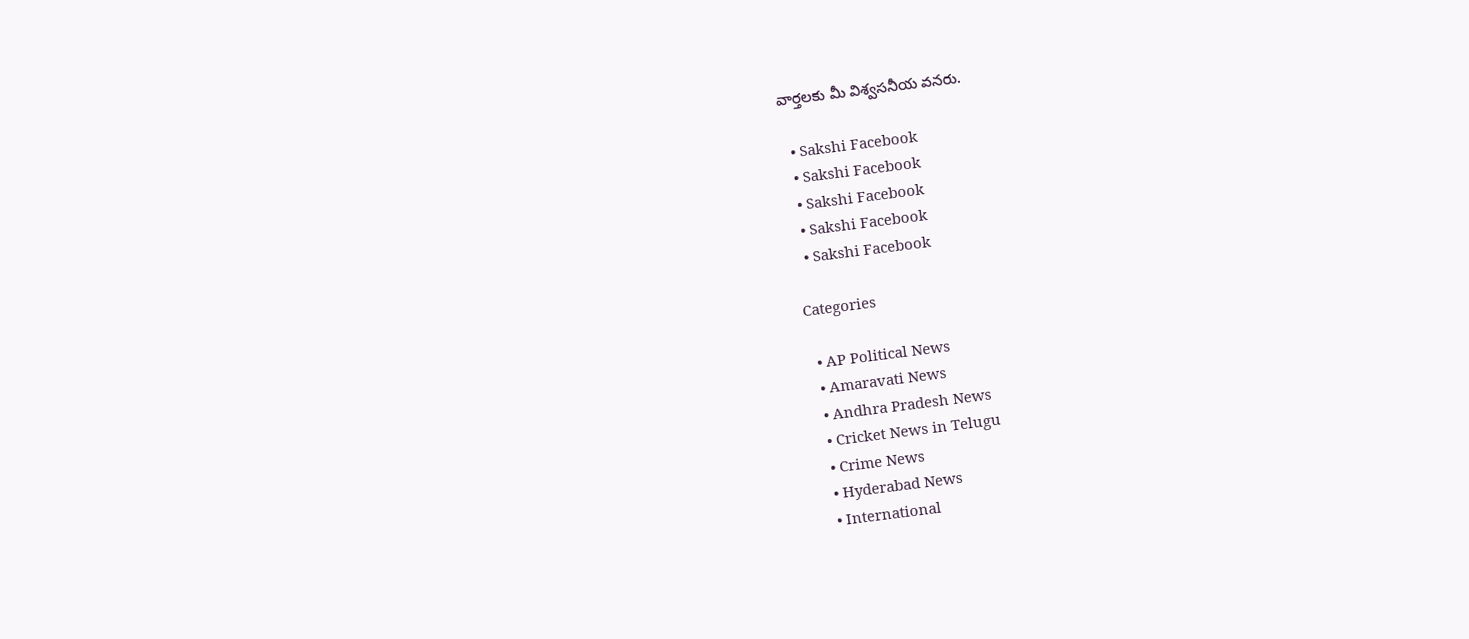వార్తలకు మీ విశ్వసనీయ వనరు.

  • Sakshi Facebook
  • Sakshi Facebook
  • Sakshi Facebook
  • Sakshi Facebook
  • Sakshi Facebook

Categories

  • AP Political News
  • Amaravati News
  • Andhra Pradesh News
  • Cricket News in Telugu
  • Crime News
  • Hyderabad News
  • International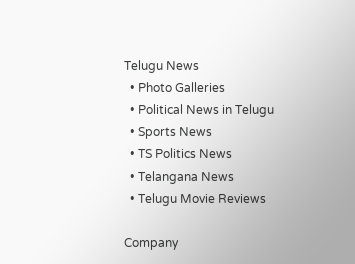Telugu News
  • Photo Galleries
  • Political News in Telugu
  • Sports News
  • TS Politics News
  • Telangana News
  • Telugu Movie Reviews

Company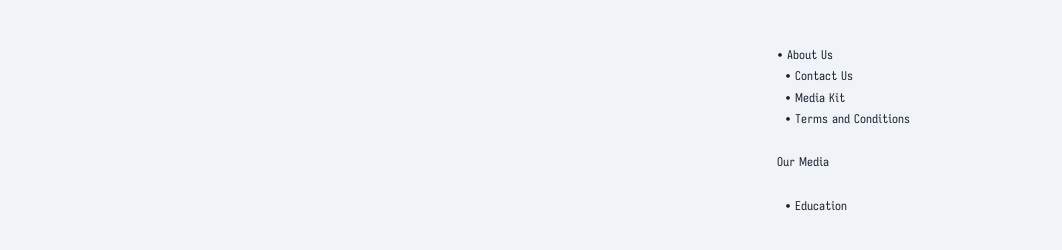• About Us
  • Contact Us
  • Media Kit
  • Terms and Conditions

Our Media

  • Education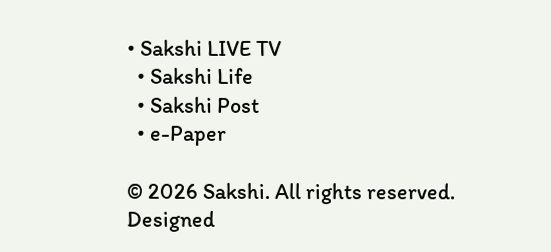• Sakshi LIVE TV
  • Sakshi Life
  • Sakshi Post
  • e-Paper

© 2026 Sakshi. All rights reserved. Designed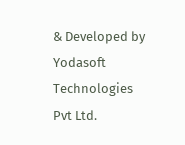& Developed by Yodasoft Technologies Pvt Ltd.